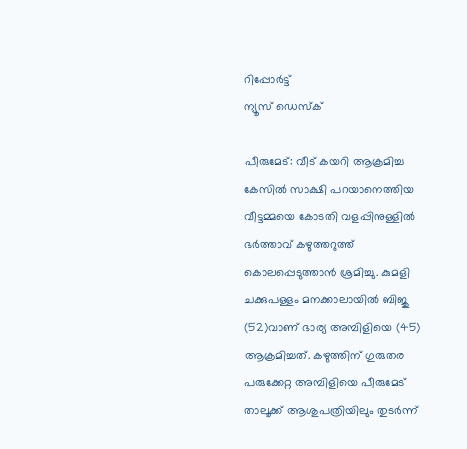റിപ്പോര്‍ട്ട്
ന്യൂസ് ഡെസ്ക്

പീരുമേട്: വീട് കയറി ആക്രമിച്ച കേസില്‍ സാക്ഷി പറയാനെത്തിയ വീട്ടമ്മയെ കോടതി വളപ്പിനുള്ളില്‍ ഭര്‍ത്താവ് കഴുത്തറുത്ത് കൊലപ്പെടുത്താന്‍ ശ്രമിച്ചു. കുമളി ചക്കുപള്ളം മനക്കാലായില്‍ ബിജു (52)വാണ് ഭാര്യ അമ്പിളിയെ (45) ആക്രമിച്ചത്. കഴുത്തിന് ഗുരുതര പരുക്കേറ്റ അമ്പിളിയെ പീരുമേട് താലൂക്ക് ആശുപത്രിയിലും തുടര്‍ന്ന്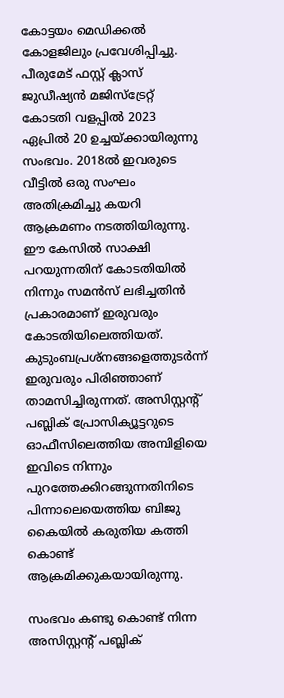കോട്ടയം മെഡിക്കല്‍ കോളജിലും പ്രവേശിപ്പിച്ചു.
പീരുമേട് ഫസ്റ്റ് ക്ലാസ് ജുഡീഷ്യന്‍ മജിസ്‌ട്രേറ്റ് കോടതി വളപ്പില്‍ 2023 ഏപ്രില്‍ 20 ഉച്ചയ്ക്കായിരുന്നു സംഭവം. 2018ല്‍ ഇവരുടെ വീട്ടില്‍ ഒരു സംഘം അതിക്രമിച്ചു കയറി ആക്രമണം നടത്തിയിരുന്നു. ഈ കേസില്‍ സാക്ഷി പറയുന്നതിന് കോടതിയില്‍ നിന്നും സമന്‍സ് ലഭിച്ചതിന്‍ പ്രകാരമാണ് ഇരുവരും കോടതിയിലെത്തിയത്.
കുടുംബപ്രശ്‌നങ്ങളെത്തുടര്‍ന്ന് ഇരുവരും പിരിഞ്ഞാണ് താമസിച്ചിരുന്നത്. അസിസ്റ്റന്റ് പബ്ലിക് പ്രോസിക്യൂട്ടറുടെ ഓഫീസിലെത്തിയ അമ്പിളിയെ ഇവിടെ നിന്നും പുറത്തേക്കിറങ്ങുന്നതിനിടെ പിന്നാലെയെത്തിയ ബിജു കൈയില്‍ കരുതിയ കത്തി കൊണ്ട് ആക്രമിക്കുകയായിരുന്നു.

സംഭവം കണ്ടു കൊണ്ട് നിന്ന അസിസ്റ്റന്റ് പബ്ലിക്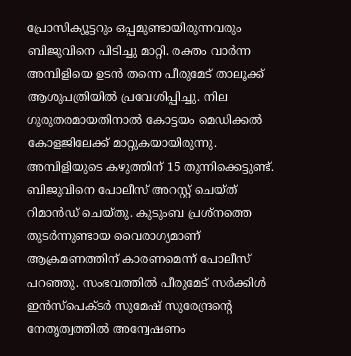പ്രോസിക്യൂട്ടറും ഒപ്പമുണ്ടായിരുന്നവരും ബിജുവിനെ പിടിച്ചു മാറ്റി. രക്തം വാര്‍ന്ന അമ്പിളിയെ ഉടന്‍ തന്നെ പീരുമേട് താലൂക്ക് ആശുപത്രിയില്‍ പ്രവേശിപ്പിച്ചു. നില ഗുരുതരമായതിനാല്‍ കോട്ടയം മെഡിക്കല്‍ കോളജിലേക്ക് മാറ്റുകയായിരുന്നു. അമ്പിളിയുടെ കഴുത്തിന് 15 തുന്നിക്കെട്ടുണ്ട്. ബിജുവിനെ പോലീസ് അറസ്റ്റ് ചെയ്ത് റിമാന്‍ഡ് ചെയ്തു. കുടുംബ പ്രശ്‌നത്തെ തുടര്‍ന്നുണ്ടായ വൈരാഗ്യമാണ് ആക്രമണത്തിന് കാരണമെന്ന് പോലീസ് പറഞ്ഞു. സംഭവത്തില്‍ പീരുമേട് സര്‍ക്കിള്‍ ഇന്‍സ്‌പെക്ടര്‍ സുമേഷ് സുരേന്ദ്രന്റെ നേതൃത്വത്തില്‍ അന്വേഷണം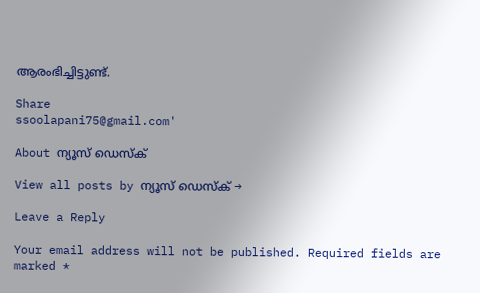ആരംഭിച്ചിട്ടുണ്ട്.

Share
ssoolapani75@gmail.com'

About ന്യൂസ് ഡെസ്ക്

View all posts by ന്യൂസ് ഡെസ്ക് →

Leave a Reply

Your email address will not be published. Required fields are marked *